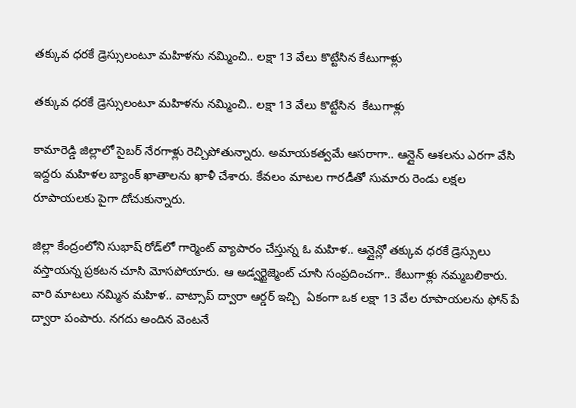తక్కువ ధరకే డ్రెస్సులంటూ మహిళను నమ్మించి.. లక్షా 13 వేలు కొట్టేసిన కేటుగాళ్లు

తక్కువ ధరకే డ్రెస్సులంటూ మహిళను నమ్మించి.. లక్షా 13 వేలు కొట్టేసిన  కేటుగాళ్లు

కామారెడ్డి జిల్లాలో సైబర్ నేరగాళ్లు రెచ్చిపోతున్నారు. అమాయకత్వమే ఆసరాగా.. ఆన్లైన్ ఆశలను ఎరగా వేసి ఇద్దరు మహిళల బ్యాంక్ ఖాతాలను ఖాళీ చేశారు. కేవలం మాటల గారడీతో సుమారు రెండు లక్షల రూపాయలకు పైగా దోచుకున్నారు.

జిల్లా కేంద్రంలోని సుభాష్ రోడ్‌లో గార్మెంట్ వ్యాపారం చేస్తున్న ఓ మహిళ.. ఆన్లైన్లో తక్కువ ధరకే డ్రెస్సులు వస్తాయన్న ప్రకటన చూసి మోసపోయారు. ఆ అడ్వర్టైజ్మెంట్ చూసి సంప్రదించగా.. కేటుగాళ్లు నమ్మబలికారు. వారి మాటలు నమ్మిన మహిళ.. వాట్సాప్ ద్వారా ఆర్డర్ ఇచ్చి  ఏకంగా ఒక లక్షా 13 వేల రూపాయలను ఫోన్ పే ద్వారా పంపారు. నగదు అందిన వెంటనే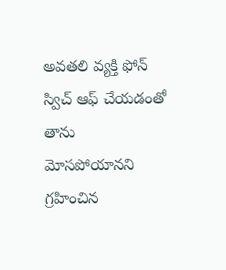అవతలి వ్యక్తి ఫోన్ స్విచ్ ఆఫ్ చేయడంతో తాను మోసపోయానని గ్రహించిన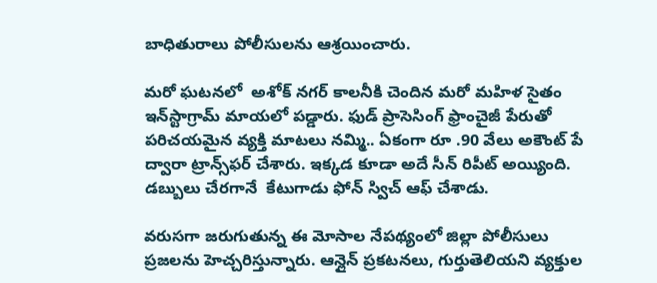బాధితురాలు పోలీసులను ఆశ్రయించారు.

మరో ఘటనలో  అశోక్ నగర్ కాలనీకి చెందిన మరో మహిళ సైతం ఇన్‌స్టాగ్రామ్ మాయలో పడ్డారు. ఫుడ్ ప్రాసెసింగ్ ఫ్రాంచైజీ పేరుతో పరిచయమైన వ్యక్తి మాటలు నమ్మి.. ఏకంగా రూ .90 వేలు అకౌంట్ పే ద్వారా ట్రాన్స్‌ఫర్ చేశారు. ఇక్కడ కూడా అదే సీన్ రిపీట్ అయ్యింది. డబ్బులు చేరగానే  కేటుగాడు ఫోన్ స్విచ్ ఆఫ్ చేశాడు.

వరుసగా జరుగుతున్న ఈ మోసాల నేపథ్యంలో జిల్లా పోలీసులు ప్రజలను హెచ్చరిస్తున్నారు. ఆన్లైన్ ప్రకటనలు, గుర్తుతెలియని వ్యక్తుల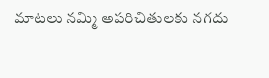మాటలు నమ్మి అపరిచితులకు నగదు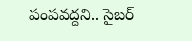పంపవద్దని.. సైబర్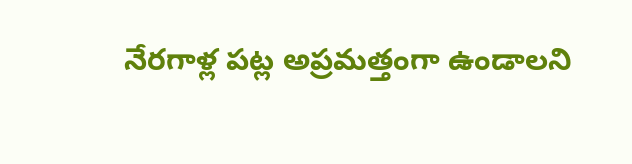నేరగాళ్ల పట్ల అప్రమత్తంగా ఉండాలని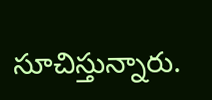సూచిస్తున్నారు.